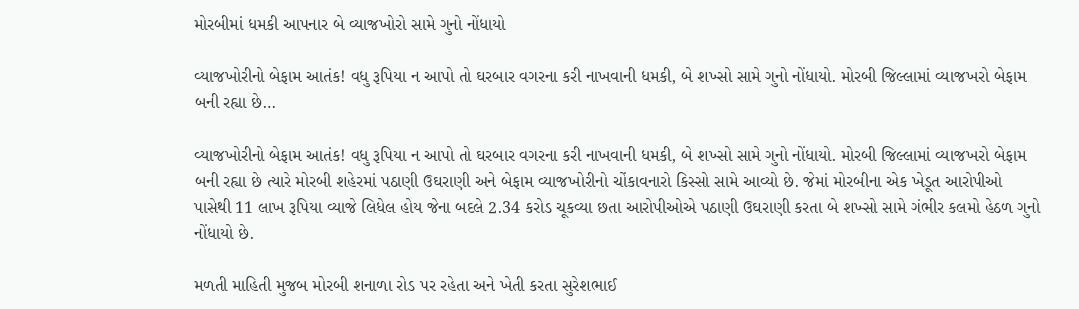મોરબીમાં ધમકી આપનાર બે વ્યાજખોરો સામે ગુનો નોંધાયો

વ્યાજખોરીનો બેફામ આતંક! વધુ રૂપિયા ન આપો તો ઘરબાર વગરના કરી નાખવાની ધમકી, બે શખ્સો સામે ગુનો નોંધાયો. મોરબી જિલ્લામાં વ્યાજખરો બેફામ બની રહ્યા છે…

વ્યાજખોરીનો બેફામ આતંક! વધુ રૂપિયા ન આપો તો ઘરબાર વગરના કરી નાખવાની ધમકી, બે શખ્સો સામે ગુનો નોંધાયો. મોરબી જિલ્લામાં વ્યાજખરો બેફામ બની રહ્યા છે ત્યારે મોરબી શહેરમાં પઠાણી ઉઘરાણી અને બેફામ વ્યાજખોરીનો ચોંકાવનારો કિસ્સો સામે આવ્યો છે. જેમાં મોરબીના એક ખેડૂત આરોપીઓ પાસેથી 11 લાખ રૂપિયા વ્યાજે લિધેલ હોય જેના બદલે 2.34 કરોડ ચૂકવ્યા છતા આરોપીઓએ પઠાણી ઉઘરાણી કરતા બે શખ્સો સામે ગંભીર કલમો હેઠળ ગુનો નોંધાયો છે.

મળતી માહિતી મુજબ મોરબી શનાળા રોડ પર રહેતા અને ખેતી કરતા સુરેશભાઈ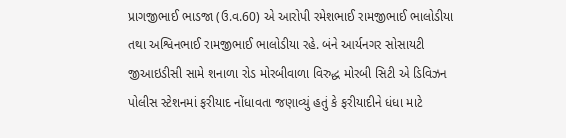પ્રાગજીભાઈ ભાડજા (ઉ.વ.60) એ આરોપી રમેશભાઈ રામજીભાઈ ભાલોડીયા તથા અશ્વિનભાઈ રામજીભાઈ ભાલોડીયા રહે. બંને આર્યનગર સોસાયટી જીઆઇડીસી સામે શનાળા રોડ મોરબીવાળા વિરુદ્ધ મોરબી સિટી એ ડિવિઝન પોલીસ સ્ટેશનમાં ફરીયાદ નોંધાવતા જણાવ્યું હતું કે ફરીયાદીને ધંધા માટે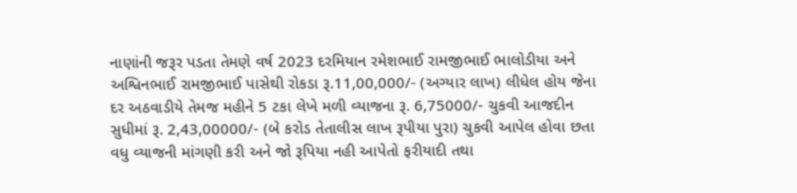નાણાંની જરૂર પડતા તેમણે વર્ષ 2023 દરમિયાન રમેશભાઈ રામજીભાઈ ભાલોડીયા અને અશ્વિનભાઈ રામજીભાઈ પાસેથી રોકડા રૂ.11,00,000/- (અગ્યાર લાખ) લીધેલ હોય જેના દર અઠવાડીયે તેમજ મહીને 5 ટકા લેખે મળી વ્યાજના રૂ. 6,75000/- ચુકવી આજદીન સુધીમાં રૂ. 2,43,00000/- (બે કરોડ તેતાલીસ લાખ રૂપીયા પુરા) ચુકવી આપેલ હોવા છતા વધુ વ્યાજની માંગણી કરી અને જો રૂપિયા નહી આપેતો ફરીયાદી તથા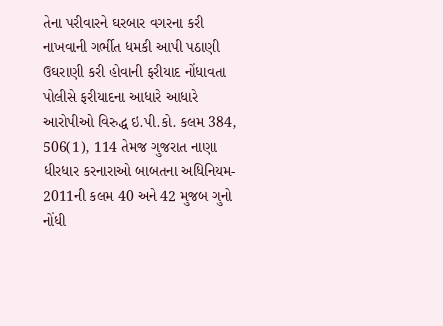તેના પરીવારને ઘરબાર વગરના કરી નાખવાની ગર્ભીત ધમકી આપી પઠાણી ઉઘરાણી કરી હોવાની ફરીયાદ નોંધાવતા પોલીસે ફરીયાદના આધારે આધારે આરોપીઓ વિરુદ્ધ ઇ.પી.કો. કલમ 384, 506(1), 114 તેમજ ગુજરાત નાણા ધીરધાર કરનારાઓ બાબતના અધિનિયમ- 2011ની કલમ 40 અને 42 મુજબ ગુનો નોંધી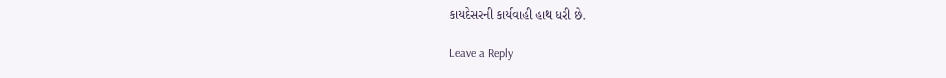કાયદેસરની કાર્યવાહી હાથ ધરી છે.

Leave a Reply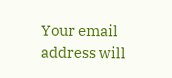Your email address will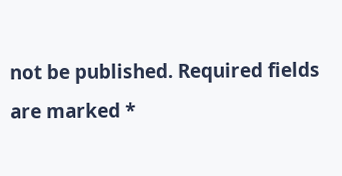not be published. Required fields are marked *